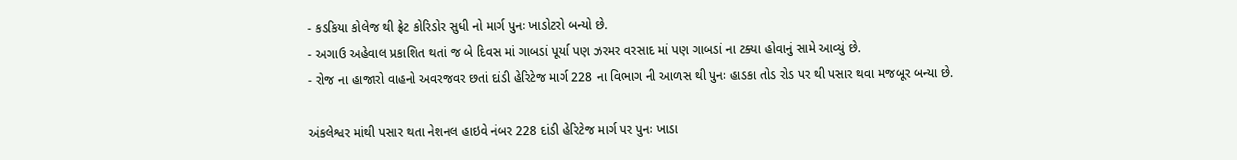- કડકિયા કોલેજ થી ફ્રેટ કોરિડોર સુધી નો માર્ગ પુનઃ ખાડોટરો બન્યો છે.
- અગાઉ અહેવાલ પ્રકાશિત થતાં જ બે દિવસ માં ગાબડાં પૂર્યા પણ ઝરમર વરસાદ માં પણ ગાબડાં ના ટક્યા હોવાનું સામે આવ્યું છે.
- રોજ ના હાજારો વાહનો અવરજવર છતાં દાંડી હેરિટેજ માર્ગ 228 ના વિભાગ ની આળસ થી પુનઃ હાડકા તોડ રોડ પર થી પસાર થવા મજબૂર બન્યા છે.

અંકલેશ્વર માંથી પસાર થતા નેશનલ હાઇવે નંબર 228 દાંડી હેરિટેજ માર્ગ પર પુનઃ ખાડા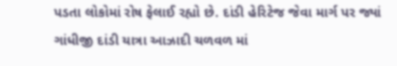પડતા લોકોમાં રોષ ફેલાઈ રહ્યો છે. દાંડી હેરિટેજ જેવા માર્ગ પર જ્યાં ગાંધીજી દાંડી યાત્રા આઝાદી ચળવળ માં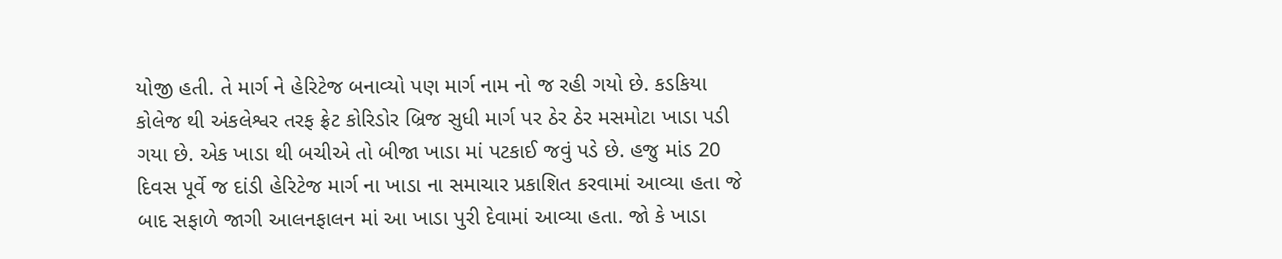યોજી હતી. તે માર્ગ ને હેરિટેજ બનાવ્યો પણ માર્ગ નામ નો જ રહી ગયો છે. કડકિયા કોલેજ થી અંકલેશ્વર તરફ ફ્રેટ કોરિડોર બ્રિજ સુધી માર્ગ પર ઠેર ઠેર મસમોટા ખાડા પડી ગયા છે. એક ખાડા થી બચીએ તો બીજા ખાડા માં પટકાઈ જવું પડે છે. હજુ માંડ 20 દિવસ પૂર્વે જ દાંડી હેરિટેજ માર્ગ ના ખાડા ના સમાચાર પ્રકાશિત કરવામાં આવ્યા હતા જે બાદ સફાળે જાગી આલનફાલન માં આ ખાડા પુરી દેવામાં આવ્યા હતા. જો કે ખાડા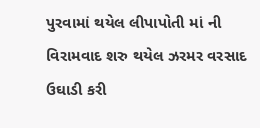પુરવામાં થયેલ લીપાપોતી માં ની વિરામવાદ શરુ થયેલ ઝરમર વરસાદ ઉઘાડી કરી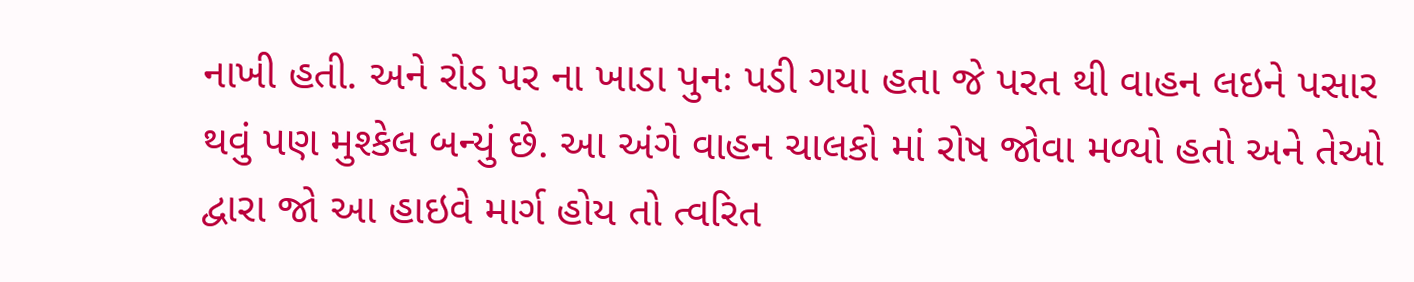નાખી હતી. અને રોડ પર ના ખાડા પુનઃ પડી ગયા હતા જે પરત થી વાહન લઇને પસાર થવું પણ મુશ્કેલ બન્યું છે. આ અંગે વાહન ચાલકો માં રોષ જોવા મળ્યો હતો અને તેઓ દ્વારા જો આ હાઇવે માર્ગ હોય તો ત્વરિત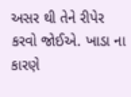અસર થી તેને રીપેર કરવો જોઈએ. ખાડા ના કારણે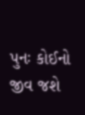પુનઃ કોઈનો જીવ જશે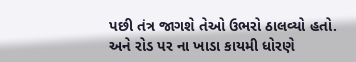પછી તંત્ર જાગશે તેઓ ઉભરો ઠાલવ્યો હતો. અને રોડ પર ના ખાડા કાયમી ધોરણે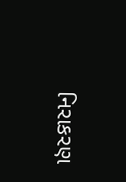નિરાકરણ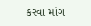કરવા માંગ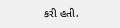કરી હતી.